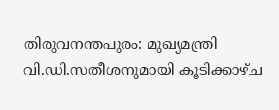തിരുവനന്തപുരം: മുഖ്യമന്ത്രി വി.ഡി.സതീശനുമായി കൂടിക്കാഴ്ച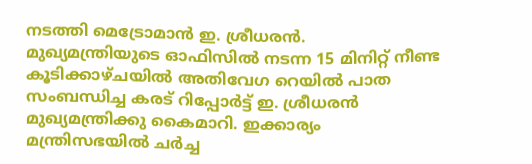നടത്തി മെട്രോമാൻ ഇ. ശ്രീധരൻ. മുഖ്യമന്ത്രിയുടെ ഓഫിസിൽ നടന്ന 15 മിനിറ്റ് നീണ്ട കൂടിക്കാഴ്ചയിൽ അതിവേഗ റെയിൽ പാത സംബന്ധിച്ച കരട് റിപ്പോർട്ട് ഇ. ശ്രീധരൻ മുഖ്യമന്ത്രിക്കു കൈമാറി. ഇക്കാര്യം മന്ത്രിസഭയിൽ ചർച്ച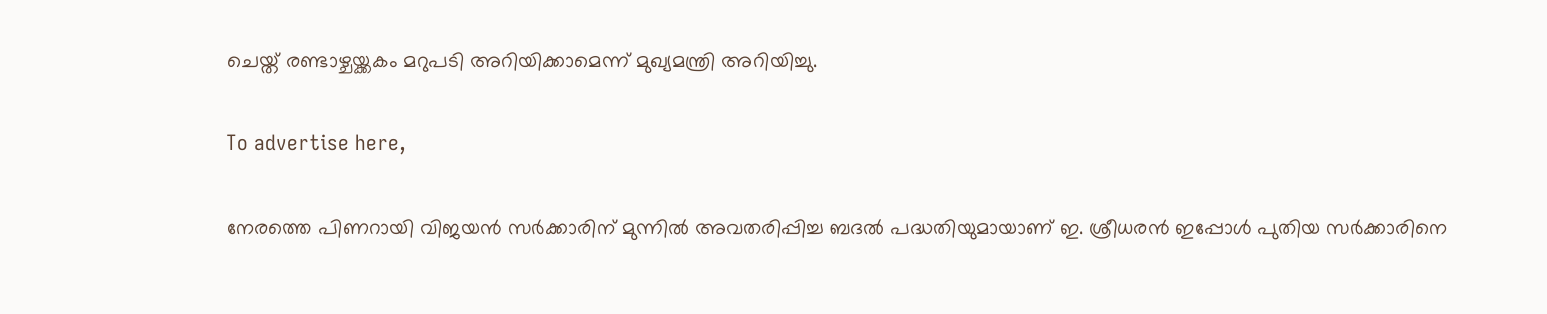ചെയ്ത് രണ്ടാഴ്ചയ്ക്കകം മറുപടി അറിയിക്കാമെന്ന് മുഖ്യമന്ത്രി അറിയിച്ചു.

To advertise here,

നേരത്തെ പിണറായി വിജയൻ സർക്കാരിന് മുന്നിൽ അവതരിപ്പിച്ച ബദൽ പദ്ധതിയുമായാണ് ഇ. ശ്രീധരൻ ഇപ്പോൾ പുതിയ സർക്കാരിനെ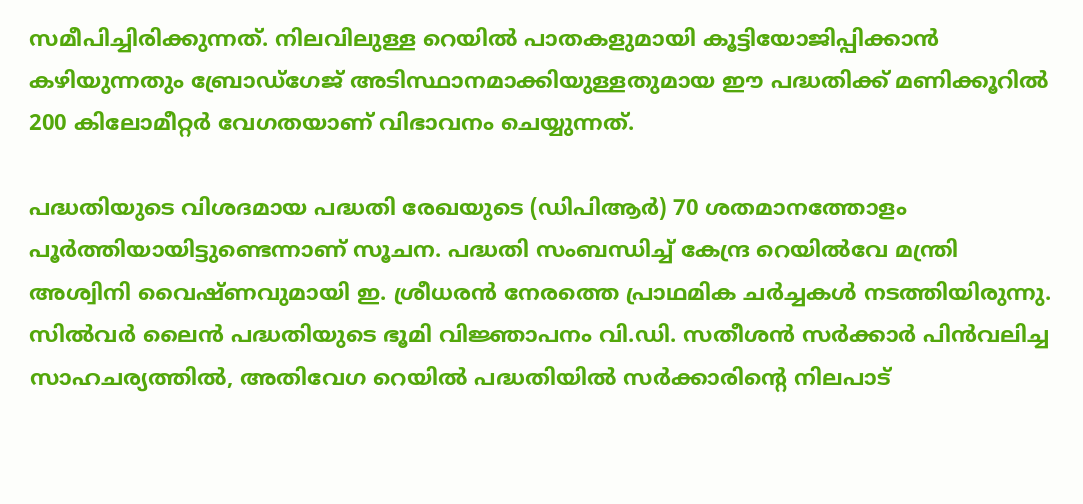സമീപിച്ചിരിക്കുന്നത്. നിലവിലുള്ള റെയിൽ പാതകളുമായി കൂട്ടിയോജിപ്പിക്കാൻ കഴിയുന്നതും ബ്രോഡ്‌ഗേജ് അടിസ്ഥാനമാക്കിയുള്ളതുമായ ഈ പദ്ധതിക്ക് മണിക്കൂറിൽ 200 കിലോമീറ്റർ വേഗതയാണ് വിഭാവനം ചെയ്യുന്നത്.

പദ്ധതിയുടെ വിശദമായ പദ്ധതി രേഖയുടെ (ഡിപിആർ) 70 ശതമാനത്തോളം പൂർത്തിയായിട്ടുണ്ടെന്നാണ് സൂചന. പദ്ധതി സംബന്ധിച്ച് കേന്ദ്ര റെയിൽവേ മന്ത്രി അശ്വിനി വൈഷ്ണവുമായി ഇ. ശ്രീധരൻ നേരത്തെ പ്രാഥമിക ചർച്ചകൾ നടത്തിയിരുന്നു. സിൽവർ ലൈൻ പദ്ധതിയുടെ ഭൂമി വിജ്ഞാപനം വി.ഡി. സതീശൻ സർക്കാർ പിൻവലിച്ച സാഹചര്യത്തിൽ, അതിവേഗ റെയിൽ പദ്ധതിയിൽ സർക്കാരിന്റെ നിലപാട്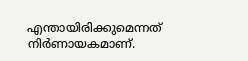എന്തായിരിക്കുമെന്നത് നിർണായകമാണ്.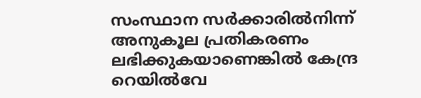സംസ്ഥാന സർക്കാരിൽനിന്ന് അനുകൂല പ്രതികരണം ലഭിക്കുകയാണെങ്കിൽ കേന്ദ്ര റെയിൽവേ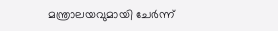മന്ത്രാലയവുമായി ചേർന്ന്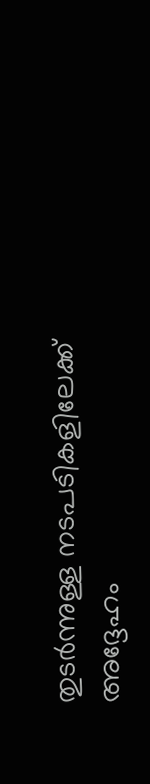തുടർന്നുള്ള നടപടികളിലേക്ക് അദ്ദേഹം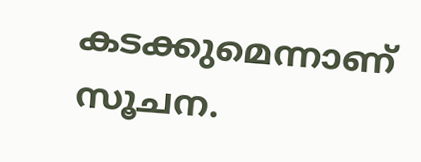കടക്കുമെന്നാണ് സൂചന.